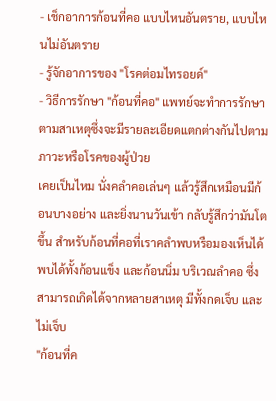- เช็กอาการก้อนที่คอ แบบไหนอันตราย, แบบไหนไม่อันตราย
- รู้จักอาการของ "โรคต่อมไทรอยด์"
- วิธีการรักษา "ก้อนที่คอ" แพทย์จะทำการรักษาตามสาเหตุซึ่งจะมีรายละเอียดแตกต่างกันไปตามภาวะหรือโรคของผู้ป่วย
เคยเป็นไหม นั่งคลำคอเล่นๆ แล้วรู้สึกเหมือนมีก้อนบางอย่าง และยิ่งนานวันเข้า กลับรู้สึกว่ามันโตขึ้น สำหรับก้อนที่คอที่เราคลำพบหรือมองเห็นได้ พบได้ทั้งก้อนแข็ง และก้อนนิ่ม บริเวณลำคอ ซึ่งสามารถเกิดได้จากหลายสาเหตุ มีทั้งกดเจ็บ และไม่เจ็บ
"ก้อนที่ค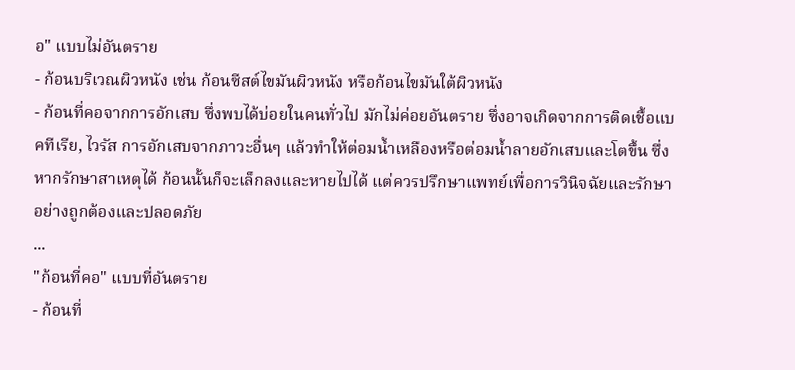อ" แบบไม่อันตราย
- ก้อนบริเวณผิวหนัง เช่น ก้อนซีสต์ไขมันผิวหนัง หรือก้อนไขมันใต้ผิวหนัง
- ก้อนที่คอจากการอักเสบ ซึ่งพบได้บ่อยในคนทั่วไป มักไม่ค่อยอันตราย ซึ่งอาจเกิดจากการติดเชื้อแบคทีเรีย, ไวรัส การอักเสบจากภาวะอื่นๆ แล้วทำให้ต่อมน้ำเหลืองหรือต่อมน้ำลายอักเสบและโตขึ้น ซึ่งหากรักษาสาเหตุได้ ก้อนนั้นก็จะเล็กลงและหายไปได้ แต่ควรปรึกษาแพทย์เพื่อการวินิจฉัยและรักษาอย่างถูกต้องและปลอดภัย
...
"ก้อนที่คอ" แบบที่อันตราย
- ก้อนที่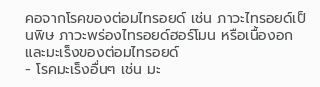คอจากโรคของต่อมไทรอยด์ เช่น ภาวะไทรอยด์เป็นพิษ ภาวะพร่องไทรอยด์ฮอร์โมน หรือเนื้องอกและมะเร็งของต่อมไทรอยด์
- โรคมะเร็งอื่นๆ เช่น มะ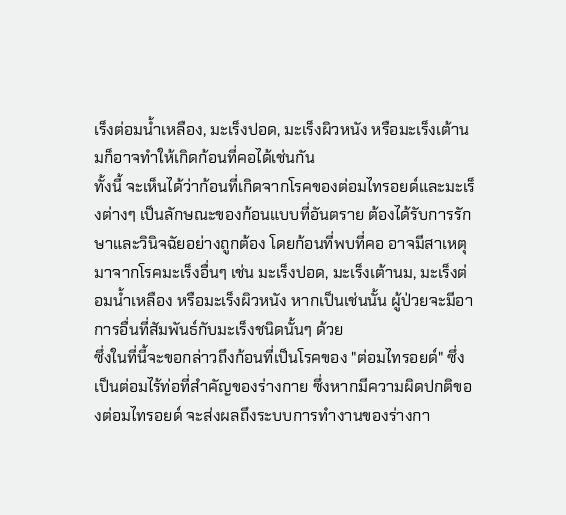เร็งต่อมน้ำเหลือง, มะเร็งปอด, มะเร็งผิวหนัง หรือมะเร็งเต้านมก็อาจทำให้เกิดก้อนที่คอได้เช่นกัน
ทั้งนี้ จะเห็นได้ว่าก้อนที่เกิดจากโรคของต่อมไทรอยด์และมะเร็งต่างๆ เป็นลักษณะของก้อนแบบที่อันตราย ต้องได้รับการรักษาและวินิจฉัยอย่างถูกต้อง โดยก้อนที่พบที่คอ อาจมีสาเหตุมาจากโรคมะเร็งอื่นๆ เช่น มะเร็งปอด, มะเร็งเต้านม, มะเร็งต่อมน้ำเหลือง หรือมะเร็งผิวหนัง หากเป็นเช่นนั้น ผู้ป่วยจะมีอาการอื่นที่สัมพันธ์กับมะเร็งชนิดนั้นๆ ด้วย
ซึ่งในที่นี้จะขอกล่าวถึงก้อนที่เป็นโรคของ "ต่อมไทรอยด์" ซึ่งเป็นต่อมไร้ท่อที่สำคัญของร่างกาย ซึ่งหากมีความผิดปกติของต่อมไทรอยด์ จะส่งผลถึงระบบการทำงานของร่างกา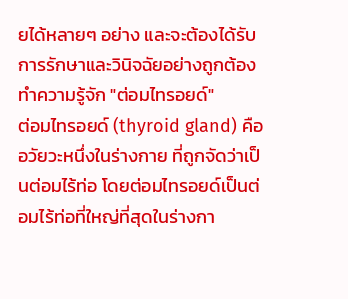ยได้หลายๆ อย่าง และจะต้องได้รับการรักษาและวินิจฉัยอย่างถูกต้อง
ทำความรู้จัก "ต่อมไทรอยด์"
ต่อมไทรอยด์ (thyroid gland) คืออวัยวะหนึ่งในร่างกาย ที่ถูกจัดว่าเป็นต่อมไร้ท่อ โดยต่อมไทรอยด์เป็นต่อมไร้ท่อที่ใหญ่ที่สุดในร่างกา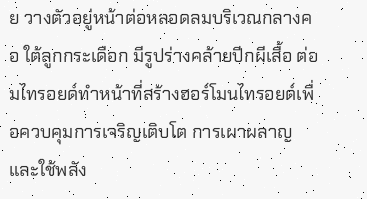ย วางตัวอยู่หน้าต่อหลอดลมบริเวณกลางคอ ใต้ลูกกระเดือก มีรูปร่างคล้ายปีกผีเสื้อ ต่อมไทรอยด์ทำหน้าที่สร้างฮอร์โมนไทรอยด์เพื่อควบคุมการเจริญเติบโต การเผาผลาญและใช้พลัง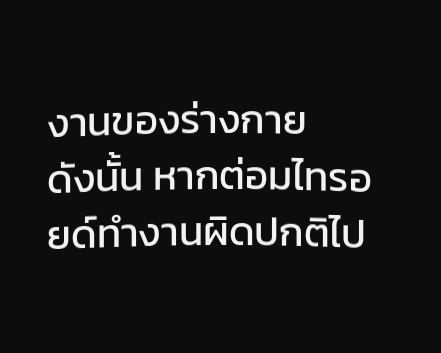งานของร่างกาย
ดังนั้น หากต่อมไทรอยด์ทำงานผิดปกติไป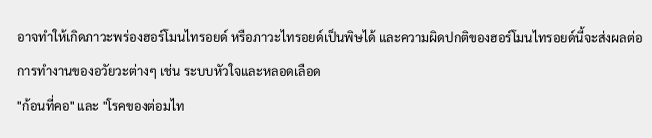อาจทำให้เกิดภาวะพร่องฮอร์โมนไทรอยด์ หรือภาวะไทรอยด์เป็นพิษได้ และความผิดปกติของฮอร์โมนไทรอยด์นี้จะส่งผลต่อการทำงานของอวัยวะต่างๆ เช่น ระบบหัวใจและหลอดเลือด
"ก้อนที่คอ" และ "โรคของต่อมไท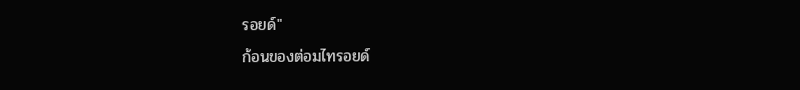รอยด์"
ก้อนของต่อมไทรอยด์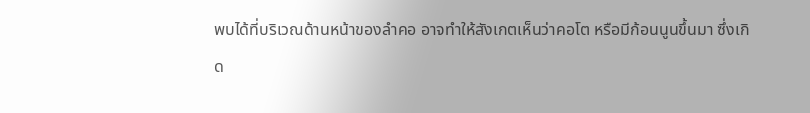พบได้ที่บริเวณด้านหน้าของลำคอ อาจทำให้สังเกตเห็นว่าคอโต หรือมีก้อนนูนขึ้นมา ซึ่งเกิด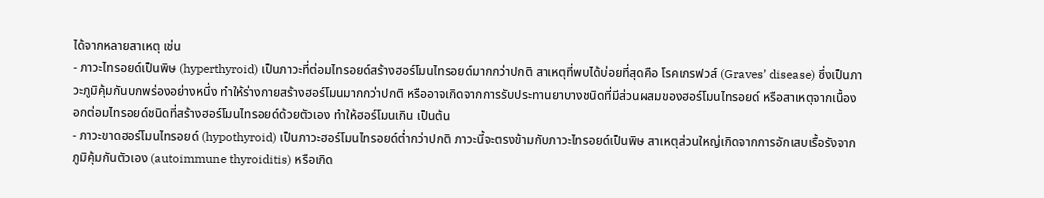ได้จากหลายสาเหตุ เช่น
- ภาวะไทรอยด์เป็นพิษ (hyperthyroid) เป็นภาวะที่ต่อมไทรอยด์สร้างฮอร์โมนไทรอยด์มากกว่าปกติ สาเหตุที่พบได้บ่อยที่สุดคือ โรคเกรฟวส์ (Graves’ disease) ซึ่งเป็นภาวะภูมิคุ้มกันบกพร่องอย่างหนึ่ง ทำให้ร่างกายสร้างฮอร์โมนมากกว่าปกติ หรืออาจเกิดจากการรับประทานยาบางชนิดที่มีส่วนผสมของฮอร์โมนไทรอยด์ หรือสาเหตุจากเนื้องอกต่อมไทรอยด์ชนิดที่สร้างฮอร์โมนไทรอยด์ด้วยตัวเอง ทำให้ฮอร์โมนเกิน เป็นต้น
- ภาวะขาดฮอร์โมนไทรอยด์ (hypothyroid) เป็นภาวะฮอร์โมนไทรอยด์ต่ำกว่าปกติ ภาวะนี้จะตรงข้ามกับภาวะไทรอยด์เป็นพิษ สาเหตุส่วนใหญ่เกิดจากการอักเสบเรื้อรังจากภูมิคุ้มกันตัวเอง (autoimmune thyroiditis) หรือเกิด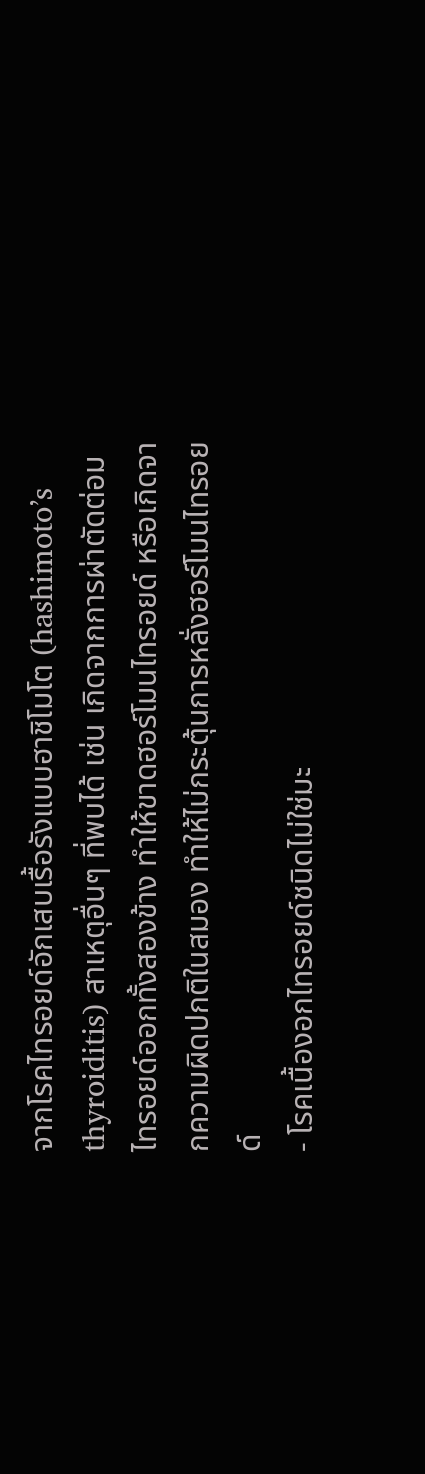จากโรคไทรอยด์อักเสบเรื้อรังแบบฮาชิโมโต (hashimoto’s thyroiditis) สาเหตุอื่นๆ ที่พบได้ เช่น เกิดจากการผ่าตัดต่อมไทรอยด์ออกทั้งสองข้าง ทำให้ขาดฮอร์โมนไทรอยด์ หรือเกิดจากความผิดปกติในสมอง ทำให้ไม่กระตุ้นการหลั่งฮอร์โมนไทรอยด์
- โรคเนื้องอกไทรอยด์ชนิดไม่ใช่มะ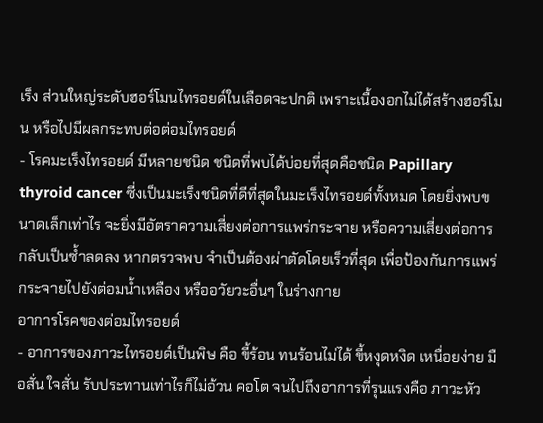เร็ง ส่วนใหญ่ระดับฮอร์โมนไทรอยด์ในเลือดจะปกติ เพราะเนื้องอกไม่ได้สร้างฮอร์โมน หรือไปมีผลกระทบต่อต่อมไทรอยด์
- โรคมะเร็งไทรอยด์ มีหลายชนิด ชนิดที่พบได้บ่อยที่สุดคือชนิด Papillary thyroid cancer ซี่งเป็นมะเร็งชนิดที่ดีที่สุดในมะเร็งไทรอยด์ทั้งหมด โดยยิ่งพบขนาดเล็กเท่าไร จะยิ่งมีอัตราความเสี่ยงต่อการแพร่กระจาย หรือความเสี่ยงต่อการกลับเป็นซ้ำลดลง หากตรวจพบ จำเป็นต้องผ่าตัดโดยเร็วที่สุด เพื่อป้องกันการแพร่กระจายไปยังต่อมน้ำเหลือง หรืออวัยวะอื่นๆ ในร่างกาย
อาการโรคของต่อมไทรอยด์
- อาการของภาวะไทรอยด์เป็นพิษ คือ ขี้ร้อน ทนร้อนไม่ได้ ขี้หงุดหงิด เหนื่อยง่าย มือสั่น ใจสั่น รับประทานเท่าไรก็ไม่อ้วน คอโต จนไปถึงอาการที่รุนแรงคือ ภาวะหัว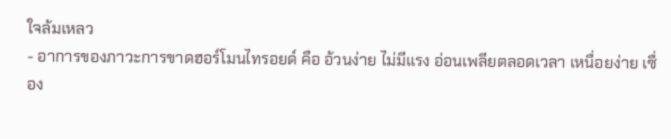ใจล้มเหลว
- อาการของภาวะการขาดฮอร์โมนไทรอยด์ คือ อ้วนง่าย ไม่มีแรง อ่อนเพลียตลอดเวลา เหนื่อยง่าย เซื่อง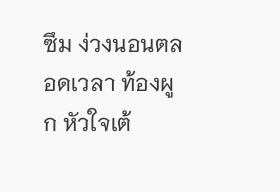ซึม ง่วงนอนตลอดเวลา ท้องผูก หัวใจเต้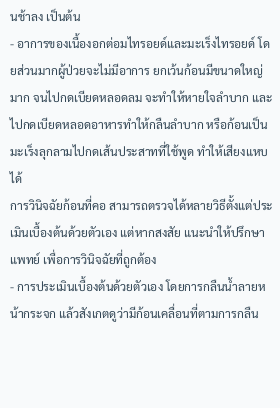นช้าลง เป็นต้น
- อาการของเนื้องอกต่อมไทรอยด์และมะเร็งไทรอยด์ โดยส่วนมากผู้ป่วยจะไม่มีอาการ ยกเว้นก้อนมีขนาดใหญ่มาก จนไปกดเบียดหลอดลม จะทำให้หายใจลำบาก และไปกดเบียดหลอดอาหารทำให้กลืนลำบาก หรือก้อนเป็นมะเร็งลุกลามไปกดเส้นประสาทที่ใช้พูด ทำให้เสียงแหบได้
การวินิจฉัยก้อนที่คอ สามารถตรวจได้หลายวิธีตั้งแต่ประเมินเบื้องต้นด้วยตัวเอง แต่หากสงสัย แนะนำให้ปรึกษาแพทย์ เพื่อการวินิจฉัยที่ถูกต้อง
- การประเมินเบื้องต้นด้วยตัวเอง โดยการกลืนน้ำลายหน้ากระจก แล้วสังเกตดูว่ามีก้อนเคลื่อนที่ตามการกลืน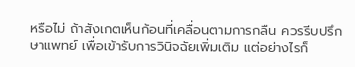หรือไม่ ถ้าสังเกตเห็นก้อนที่เคลื่อนตามการกลืน ควรรีบปรึกษาแพทย์ เพื่อเข้ารับการวินิจฉัยเพิ่มเติม แต่อย่างไรก็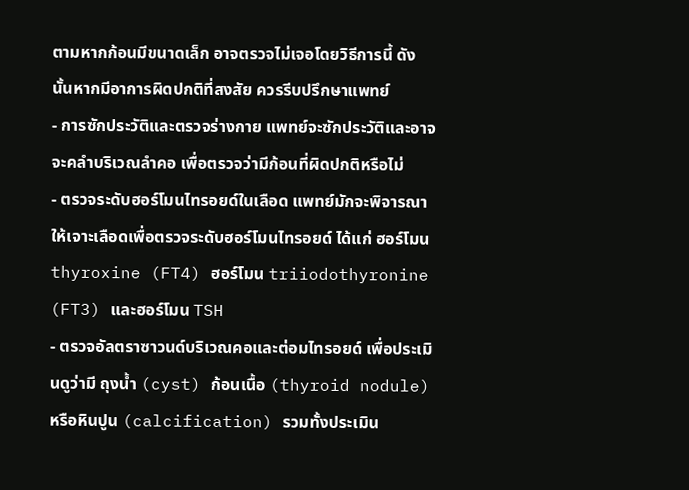ตามหากก้อนมีขนาดเล็ก อาจตรวจไม่เจอโดยวิธีการนี้ ดังนั้นหากมีอาการผิดปกติที่สงสัย ควรรีบปรึกษาแพทย์
- การซักประวัติและตรวจร่างกาย แพทย์จะซักประวัติและอาจจะคลำบริเวณลำคอ เพื่อตรวจว่ามีก้อนที่ผิดปกติหรือไม่
- ตรวจระดับฮอร์โมนไทรอยด์ในเลือด แพทย์มักจะพิจารณาให้เจาะเลือดเพื่อตรวจระดับฮอร์โมนไทรอยด์ ได้แก่ ฮอร์โมน thyroxine (FT4) ฮอร์โมน triiodothyronine (FT3) และฮอร์โมน TSH
- ตรวจอัลตราซาวนด์บริเวณคอและต่อมไทรอยด์ เพื่อประเมินดูว่ามี ถุงน้ำ (cyst) ก้อนเนื้อ (thyroid nodule) หรือหินปูน (calcification) รวมทั้งประเมิน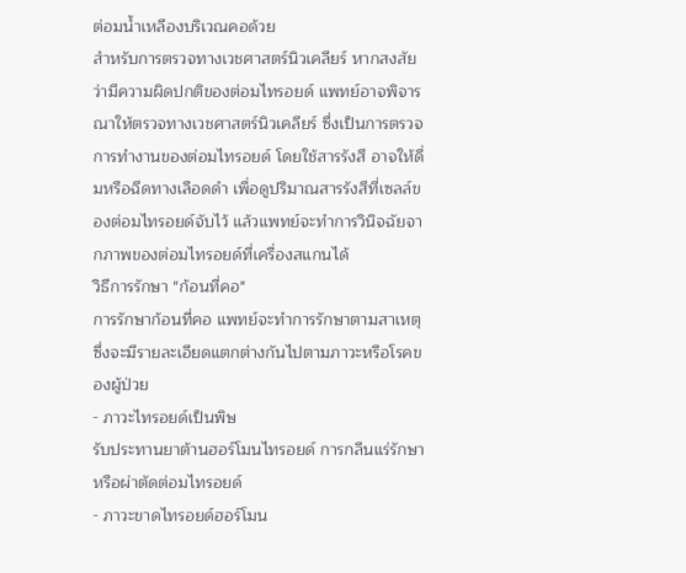ต่อมน้ำเหลืองบริเวณคอด้วย
สำหรับการตรวจทางเวชศาสตร์นิวเคลียร์ หากสงสัยว่ามีความผิดปกติของต่อมไทรอยด์ แพทย์อาจพิจารณาให้ตรวจทางเวชศาสตร์นิวเคลียร์ ซึ่งเป็นการตรวจการทำงานของต่อมไทรอยด์ โดยใช้สารรังสี อาจให้ดื่มหรือฉีดทางเลือดดำ เพื่อดูปริมาณสารรังสีที่เซลล์ของต่อมไทรอยด์จับไว้ แล้วแพทย์จะทำการวินิจฉัยจากภาพของต่อมไทรอยด์ที่เครื่องสแกนได้
วิธีการรักษา "ก้อนที่คอ"
การรักษาก้อนที่คอ แพทย์จะทำการรักษาตามสาเหตุซึ่งจะมีรายละเอียดแตกต่างกันไปตามภาวะหรือโรคของผู้ป่วย
- ภาวะไทรอยด์เป็นพิษ
รับประทานยาต้านฮอร์โมนไทรอยด์ การกลืนแร่รักษา หรือผ่าตัดต่อมไทรอยด์
- ภาวะขาดไทรอยด์ฮอร์โมน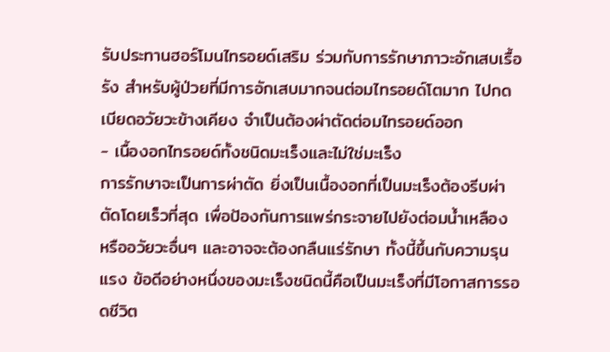รับประทานฮอร์โมนไทรอยด์เสริม ร่วมกับการรักษาภาวะอักเสบเรื้อรัง สำหรับผู้ป่วยที่มีการอักเสบมากจนต่อมไทรอยด์โตมาก ไปกดเบียดอวัยวะข้างเคียง จำเป็นต้องผ่าตัดต่อมไทรอยด์ออก
- เนื้องอกไทรอยด์ทั้งชนิดมะเร็งและไม่ใช่มะเร็ง
การรักษาจะเป็นการผ่าตัด ยิ่งเป็นเนื้องอกที่เป็นมะเร็งต้องรีบผ่าตัดโดยเร็วที่สุด เพื่อป้องกันการแพร่กระจายไปยังต่อมน้ำเหลือง หรืออวัยวะอื่นๆ และอาจจะต้องกลืนแร่รักษา ทั้งนี้ขึ้นกับความรุนแรง ข้อดีอย่างหนึ่งของมะเร็งชนิดนี้คือเป็นมะเร็งที่มีโอกาสการรอดชีวิต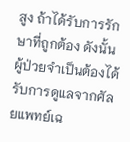สูง ถ้าได้รับการรักษาที่ถูกต้อง ดังนั้นผู้ป่วยจำเป็นต้องได้รับการดูแลจากศัลยแพทย์เฉ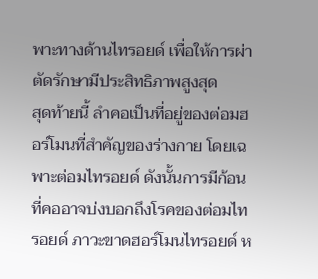พาะทางด้านไทรอยด์ เพื่อให้การผ่าตัดรักษามีประสิทธิภาพสูงสุด
สุดท้ายนี้ ลำคอเป็นที่อยู่ของต่อมฮอร์โมนที่สำคัญของร่างกาย โดยเฉพาะต่อมไทรอยด์ ดังนั้นการมีก้อนที่คออาจบ่งบอกถึงโรคของต่อมไทรอยด์ ภาวะขาดฮอร์โมนไทรอยด์ ห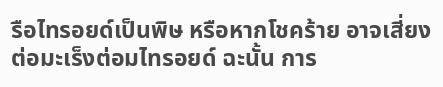รือไทรอยด์เป็นพิษ หรือหากโชคร้าย อาจเสี่ยงต่อมะเร็งต่อมไทรอยด์ ฉะนั้น การ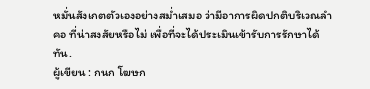หมั่นสังเกตตัวเองอย่างสม่ำเสมอ ว่ามีอาการผิดปกติบริเวณลำคอ ที่น่าสงสัยหรือไม่ เพื่อที่จะได้ประเมินเข้ารับการรักษาได้ทัน.
ผู้เขียน : กนก โฆษก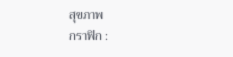สุขภาพ
กราฟิก :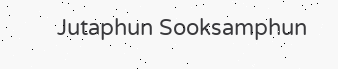Jutaphun Sooksamphun